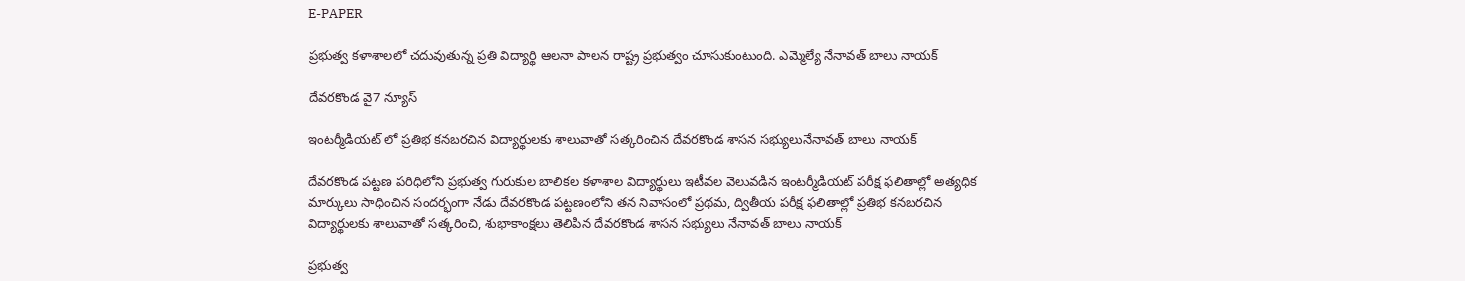E-PAPER

ప్రభుత్వ కళాశాలలో చదువుతున్న ప్రతి విద్యార్థి ఆలనా పాలన రాష్ట్ర ప్రభుత్వం చూసుకుంటుంది. ఎమ్మెల్యే నేనావత్ బాలు నాయక్

దేవరకొండ వై7 న్యూస్

ఇంటర్మీడియట్ లో ప్రతిభ కనబరచిన విద్యార్థులకు శాలువాతో సత్కరించిన దేవరకొండ శాసన సభ్యులునేనావత్ బాలు నాయక్

దేవరకొండ పట్టణ పరిధిలోని ప్రభుత్వ గురుకుల బాలికల కళాశాల విద్యార్థులు ఇటీవల వెలువడిన ఇంటర్మీడియట్ పరీక్ష ఫలితాల్లో అత్యధిక మార్కులు సాధించిన సందర్భంగా నేడు దేవరకొండ పట్టణంలోని తన నివాసంలో ప్రథమ, ద్వితీయ పరీక్ష ఫలితాల్లో ప్రతిభ కనబరచిన విద్యార్థులకు శాలువాతో సత్కరించి, శుభాకాంక్షలు తెలిపిన దేవరకొండ శాసన సభ్యులు నేనావత్ బాలు నాయక్

ప్రభుత్వ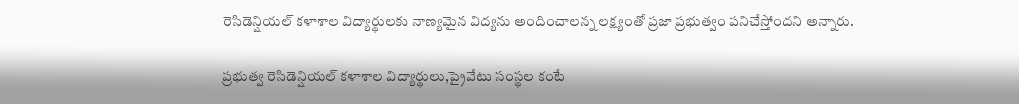రెసిడెన్షియల్ కళాశాల విద్యార్థులకు నాణ్యమైన విద్యను అందించాలన్న లక్ష్యంతో ప్రజా ప్రభుత్వం పనిచేస్తోందని అన్నారు.

ప్రభుత్వ రెసిడెన్షియల్ కళాశాల విద్యార్థులు,ప్రైవేటు సంస్థల కంటే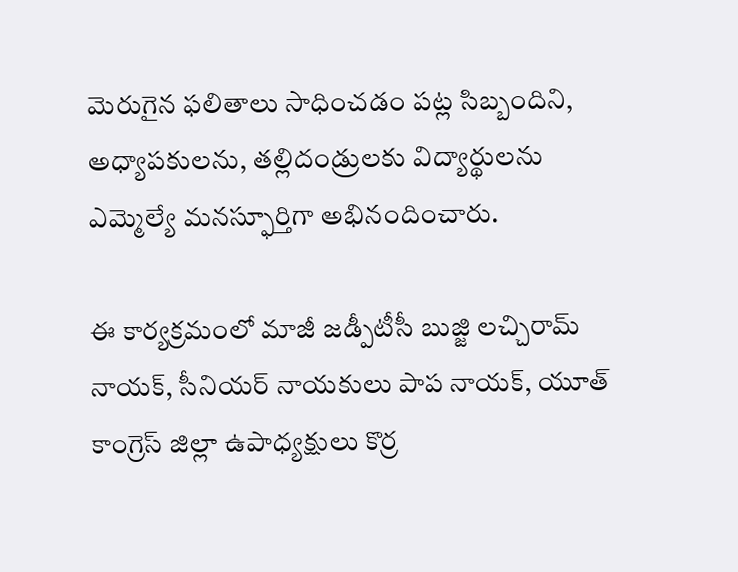మెరుగైన ఫలితాలు సాధించడం పట్ల సిబ్బందిని, అధ్యాపకులను, తల్లిదండ్రులకు విద్యార్థులను ఎమ్మెల్యే మనస్ఫూర్తిగా అభినందించారు.

ఈ కార్యక్రమంలో మాజీ జడ్పీటీసీ బుజ్జి లచ్చిరామ్ నాయక్, సీనియర్ నాయకులు పాప నాయక్, యూత్ కాంగ్రెస్ జిల్లా ఉపాధ్యక్షులు కొర్ర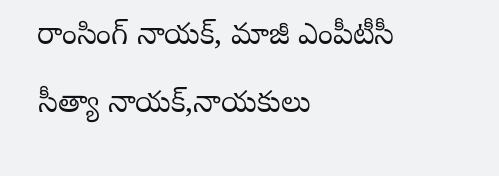రాంసింగ్ నాయక్, మాజీ ఎంపీటీసీ సీత్యా నాయక్,నాయకులు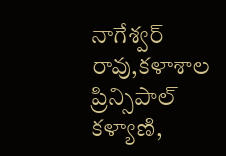నాగేశ్వర్ రావు,కళాశాల ప్రిన్సిపాల్ కళ్యాణి,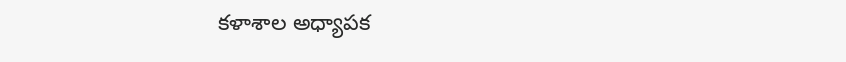కళాశాల అధ్యాపక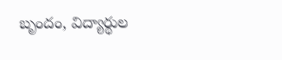బృందం, విద్యార్థుల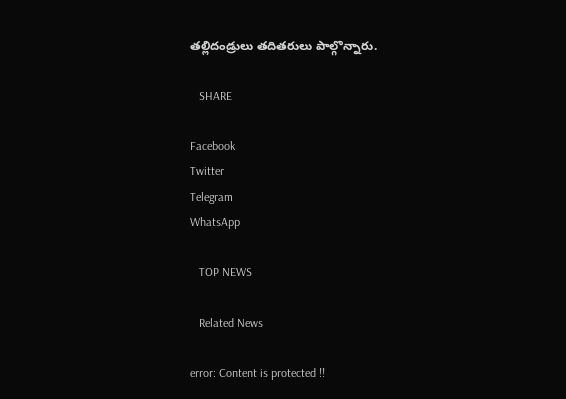తల్లిదండ్రులు తదితరులు పాల్గొన్నారు.

   SHARE

Facebook
Twitter
Telegram
WhatsApp

   TOP NEWS

   Related News

error: Content is protected !!